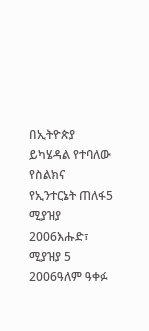በኢትዮጵያ ይካሄዳል የተባለው የስልክና የኢንተርኔት ጠለፋ5 ሚያዝያ 2006እሑድ፣ ሚያዝያ 5 2006ዓለም ዓቀፉ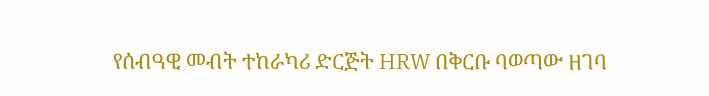የሰብዓዊ መብት ተከራካሪ ድርጅት HRW በቅርቡ ባወጣው ዘገባ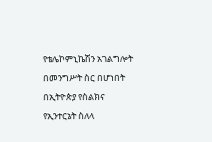የቴሌኮምኒኬሽን አገልግሎት በመንግሥት ስር በሆነበት በኢትዮጵያ የስልክና የኢንተርኔት ስለላ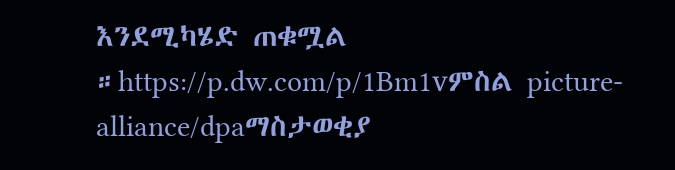እንደሚካሄድ ጠቁሟል ።https://p.dw.com/p/1Bm1vምስል picture-alliance/dpaማስታወቂያ